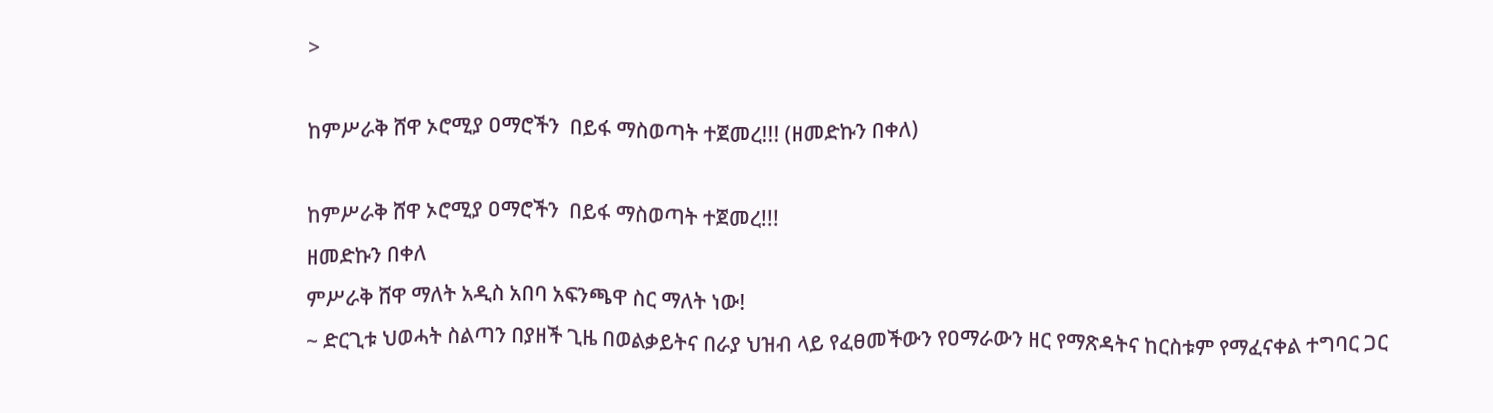>

ከምሥራቅ ሸዋ ኦሮሚያ ዐማሮችን  በይፋ ማስወጣት ተጀመረ!!! (ዘመድኩን በቀለ)

ከምሥራቅ ሸዋ ኦሮሚያ ዐማሮችን  በይፋ ማስወጣት ተጀመረ!!!
ዘመድኩን በቀለ
ምሥራቅ ሸዋ ማለት አዲስ አበባ አፍንጫዋ ስር ማለት ነው!
~ ድርጊቱ ህወሓት ስልጣን በያዘች ጊዜ በወልቃይትና በራያ ህዝብ ላይ የፈፀመችውን የዐማራውን ዘር የማጽዳትና ከርስቱም የማፈናቀል ተግባር ጋር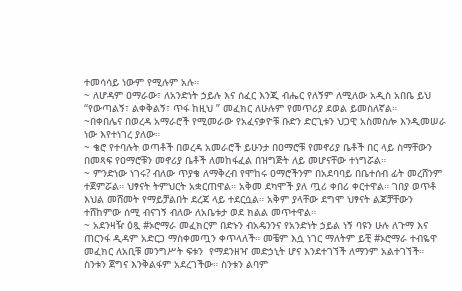ተመሳሳይ ነውም የሚሉም አሉ።
~ ለሆዳም ዐማራው፣ ለአንድነት ኃይሉ እና ሰፈር እንጂ ብሔር የለኝም ለሚለው አዲስ አበቤ ይህ “የውጣልኝ፣ ልቀቅልኝ፣ ጥፋ ከዚህ ” መፈክር ለሁሉም የመጥሪያ ደወል ይመስለኛል።
~በቀበሌና በወረዳ አማራሮች የሚመራው የአፈናቃዮቹ ቡድን ድርጊቱን ህጋዊ አስመስሎ እንዲመሠራ ነው እየተነገረ ያለው።
~ ቄሮ የተባሉት ወጣቶች በወረዳ አመራሮች ይሁንታ በዐማሮቹ የመኖሪያ ቤቶች በር ላይ ስማቸውን በመጻፍ የዐማሮቹን መኖሪያ ቤቶች ለመከፋፈል በዝግጅት ለይ መሆናቸው ተነግሯል።
~ ምንድነው ነገሩ? ብለው ጥያቄ ለማቅረብ የሞከሩ ዐማሮችንም በአደባባይ በቤተሰብ ፊት መረሸንም ተጀምሯል። ህፃናት ትምህርት አቋርጠዋል። አቅመ ደካሞች ያለ ጧሪ ቀበሪ ቀርተዋል። ገበያ ወጥቶ እህል መሸመት የማይቻልበት ደረጃ ላይ ተደርሷል። አቅም ያላቸው ደግሞ ህፃናት ልጆቻቸውን ተሸከምው ሰሚ ብናገኝ ብለው ለአቤቱታ ወደ ክልል መጥተዋል።
~ አደንዛዥ ዕጿ #ኦሮማራ መፈክርም በድኑን ብአዴንንና የአንድነት ኃይል ነኝ ባዩን ሁሉ ለጉማ እና ጠርንፋ ዲዳም አድርጋ ማስቀመጧን ቀጥላለች። መቼም እሷ ነገር ማለትም ይቺ #ኦሮማራ ተብዬዋ መፈክር ለአቢቹ መንግሥት ፍቱን  የማደንዘዣ መድኃኒት ሆና እንደተገኘች ለማንም አልተገኘች። ስንቱን ጀግና እንቅልፋም አደረገችው። ስንቱን ልባም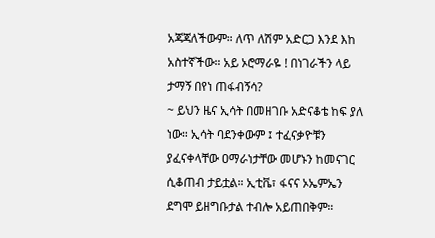አጃጃለችውም። ለጥ ለሽም አድርጋ እንደ እከ  አስተኛችው። አይ ኦሮማራዬ ! በነገራችን ላይ ታማኝ በየነ ጠፋብኝሳ?
~ ይህን ዜና ኢሳት በመዘገቡ አድናቆቴ ከፍ ያለ ነው። ኢሳት ባደንቀውም ፤ ተፈናቃዮቹን ያፈናቀላቸው ዐማራነታቸው መሆኑን ከመናገር ሲቆጠብ ታይቷል። ኢቲቬ፣ ፋናና ኦኤምኤን ደግሞ ይዘግቡታል ተብሎ አይጠበቅም።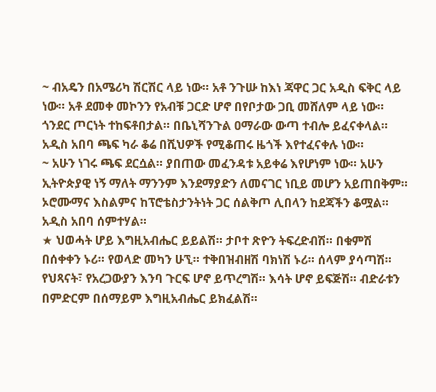~ ብአዴን በአሜሪካ ሽርሽር ላይ ነው። አቶ ንጉሡ ከእነ ጃዋር ጋር አዲስ ፍቅር ላይ ነው። አቶ ደመቀ መኮንን የአብቹ ጋርድ ሆኖ በየቦታው ጋቢ መሸለም ላይ ነው። ጎንደር ጦርነት ተከፍቶበታል። በቤኒሻንጉል ዐማራው ውጣ ተብሎ ይፈናቀላል። አዲስ አበባ ጫፍ ካራ ቆሬ በሺህዎች የሚቆጠሩ ዜጎች እየተፈናቀሉ ነው።
~ አሁን ነገሩ ጫፍ ደርሷል። ያበጠው መፈንዳቱ አይቀሬ እየሆነም ነው። አሁን ኢትዮጵያዊ ነኝ ማለት ማንንም እንደማያድን ለመናገር ነቢይ መሆን አይጠበቅም። ኦሮሙማና እስልምና ከፕሮቴስታንትነት ጋር ሰልቅጦ ሊበላን ከደጃችን ቆሟል። አዲስ አበባ ሰምተሃል።
★ ህወሓት ሆይ እግዚአብሔር ይይልሽ። ታቦተ ጽዮን ትፍረድብሽ። በቁምሽ በሰቀቀን ኑሪ። የወላድ መካን ሁኚ። ተቅበዝብዘሽ ባክነሽ ኑሪ። ሰላም ያሳጣሽ። የህጻናት፣ የአረጋውያን እንባ ጉርፍ ሆኖ ይጥረግሽ። እሳት ሆኖ ይፍጅሽ። ብድራቱን በምድርም በሰማይም እግዚአብሔር ይክፈልሽ።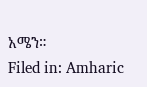አሜን።
Filed in: Amharic